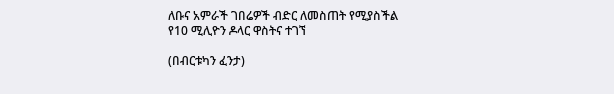ለቡና አምራች ገበሬዎች ብድር ለመስጠት የሚያስችል የ10 ሚሊዮን ዶላር ዋስትና ተገኘ

(በብርቱካን ፈንታ)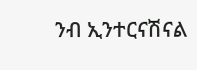ንብ ኢንተርናሽናል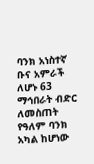ባንክ አነስተኛ ቡና አምራች ለሆኑ 63 ማኅበራት ብድር ለመስጠት የዓለም ባንክ አካል ከሆነው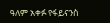ዓለም አቀፉ የፋይናንስ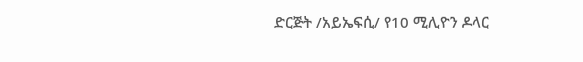ድርጅት /አይኤፍሲ/ የ10 ሚሊዮን ዶላር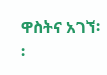ዋስትና አገኘ፡፡